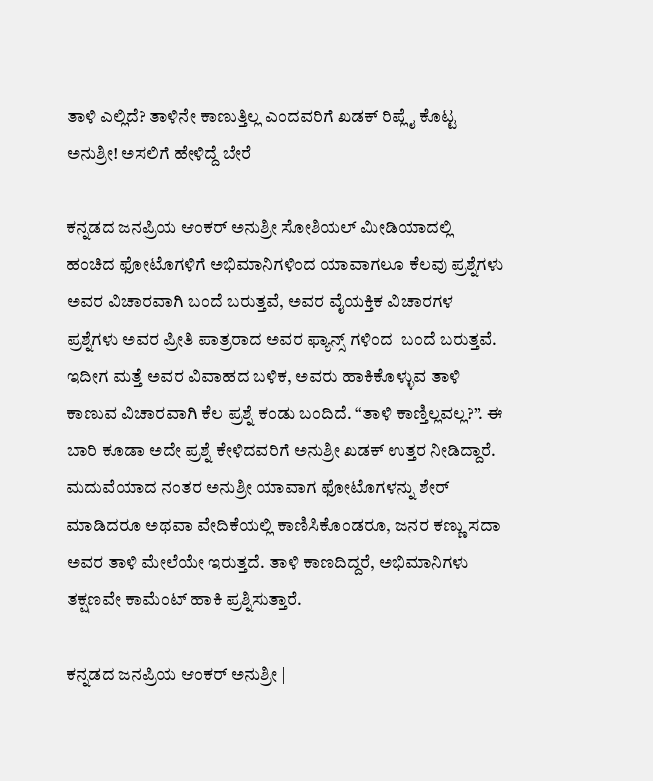ತಾಳಿ ಎಲ್ಲಿದೆ? ತಾಳಿನೇ ಕಾಣುತ್ತಿಲ್ಲ ಎಂದವರಿಗೆ ಖಡಕ್ ರಿಪ್ಲೈ ಕೊಟ್ಟ ಅನುಶ್ರೀ! ಅಸಲಿಗೆ ಹೇಳಿದ್ದೆ ಬೇರೆ

ಕನ್ನಡದ ಜನಪ್ರಿಯ ಆಂಕರ್ ಅನುಶ್ರೀ ಸೋಶಿಯಲ್ ಮೀಡಿಯಾದಲ್ಲಿ ಹಂಚಿದ ಫೋಟೊಗಳಿಗೆ ಅಭಿಮಾನಿಗಳಿಂದ ಯಾವಾಗಲೂ ಕೆಲವು ಪ್ರಶ್ನೆಗಳು ಅವರ ವಿಚಾರವಾಗಿ ಬಂದೆ ಬರುತ್ತವೆ, ಅವರ ವೈಯಕ್ತಿಕ ವಿಚಾರಗಳ ಪ್ರಶ್ನೆಗಳು ಅವರ ಪ್ರೀತಿ ಪಾತ್ರರಾದ ಅವರ ಫ್ಯಾನ್ಸ್ ಗಳಿಂದ  ಬಂದೆ ಬರುತ್ತವೆ. ಇದೀಗ ಮತ್ತೆ ಅವರ ವಿವಾಹದ ಬಳಿಕ, ಅವರು ಹಾಕಿಕೊಳ್ಳುವ ತಾಳಿ ಕಾಣುವ ವಿಚಾರವಾಗಿ ಕೆಲ ಪ್ರಶ್ನೆ ಕಂಡು ಬಂದಿದೆ. “ತಾಳಿ ಕಾಣ್ತಿಲ್ಲವಲ್ಲ?”. ಈ ಬಾರಿ ಕೂಡಾ ಅದೇ ಪ್ರಶ್ನೆ ಕೇಳಿದವರಿಗೆ ಅನುಶ್ರೀ ಖಡಕ್ ಉತ್ತರ ನೀಡಿದ್ದಾರೆ. ಮದುವೆಯಾದ ನಂತರ ಅನುಶ್ರೀ ಯಾವಾಗ ಫೋಟೊಗಳನ್ನು ಶೇರ್ ಮಾಡಿದರೂ ಅಥವಾ ವೇದಿಕೆಯಲ್ಲಿ ಕಾಣಿಸಿಕೊಂಡರೂ, ಜನರ ಕಣ್ಣು ಸದಾ ಅವರ ತಾಳಿ ಮೇಲೆಯೇ ಇರುತ್ತದೆ. ತಾಳಿ ಕಾಣದಿದ್ದರೆ, ಅಭಿಮಾನಿಗಳು ತಕ್ಷಣವೇ ಕಾಮೆಂಟ್ ಹಾಕಿ ಪ್ರಶ್ನಿಸುತ್ತಾರೆ.

ಕನ್ನಡದ ಜನಪ್ರಿಯ ಆಂಕರ್ ಅನುಶ್ರೀ |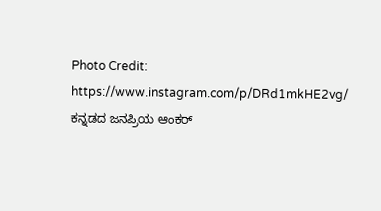Photo Credit: https://www.instagram.com/p/DRd1mkHE2vg/
ಕನ್ನಡದ ಜನಪ್ರಿಯ ಆಂಕರ್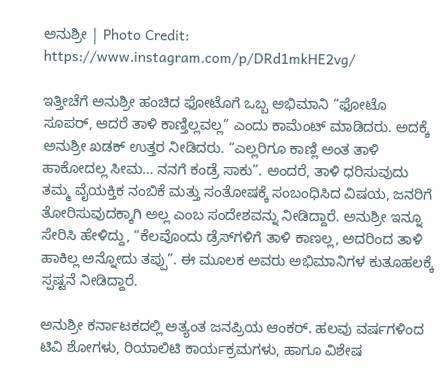ಅನುಶ್ರೀ | Photo Credit: https://www.instagram.com/p/DRd1mkHE2vg/

ಇತ್ತೀಚೆಗೆ ಅನುಶ್ರೀ ಹಂಚಿದ ಫೋಟೊಗೆ ಒಬ್ಬ ಅಭಿಮಾನಿ “ಫೋಟೊ ಸೂಪರ್, ಆದರೆ ತಾಳಿ ಕಾಣ್ತಿಲ್ಲವಲ್ಲ” ಎಂದು ಕಾಮೆಂಟ್ ಮಾಡಿದರು. ಅದಕ್ಕೆ ಅನುಶ್ರೀ ಖಡಕ್ ಉತ್ತರ ನೀಡಿದರು. “ಎಲ್ಲರಿಗೂ ಕಾಣ್ಲಿ ಅಂತ ತಾಳಿ ಹಾಕೋದಲ್ಲ ಸೀಮ… ನನಗೆ ಕಂಡ್ರೆ ಸಾಕು”. ಅಂದರೆ, ತಾಳಿ ಧರಿಸುವುದು ತಮ್ಮ ವೈಯಕ್ತಿಕ ನಂಬಿಕೆ ಮತ್ತು ಸಂತೋಷಕ್ಕೆ ಸಂಬಂಧಿಸಿದ ವಿಷಯ, ಜನರಿಗೆ ತೋರಿಸುವುದಕ್ಕಾಗಿ ಅಲ್ಲ ಎಂಬ ಸಂದೇಶವನ್ನು ನೀಡಿದ್ದಾರೆ. ಅನುಶ್ರೀ ಇನ್ನೂ ಸೇರಿಸಿ ಹೇಳಿದ್ದು, “ಕೆಲವೊಂದು ಡ್ರೆಸ್‌ಗಳಿಗೆ ತಾಳಿ ಕಾಣಲ್ಲ, ಅದರಿಂದ ತಾಳಿ ಹಾಕಿಲ್ಲ ಅನ್ನೋದು ತಪ್ಪು”. ಈ ಮೂಲಕ ಅವರು ಅಭಿಮಾನಿಗಳ ಕುತೂಹಲಕ್ಕೆ ಸ್ಪಷ್ಟನೆ ನೀಡಿದ್ದಾರೆ.

ಅನುಶ್ರೀ ಕರ್ನಾಟಕದಲ್ಲಿ ಅತ್ಯಂತ ಜನಪ್ರಿಯ ಆಂಕರ್. ಹಲವು ವರ್ಷಗಳಿಂದ ಟಿವಿ ಶೋಗಳು, ರಿಯಾಲಿಟಿ ಕಾರ್ಯಕ್ರಮಗಳು, ಹಾಗೂ ವಿಶೇಷ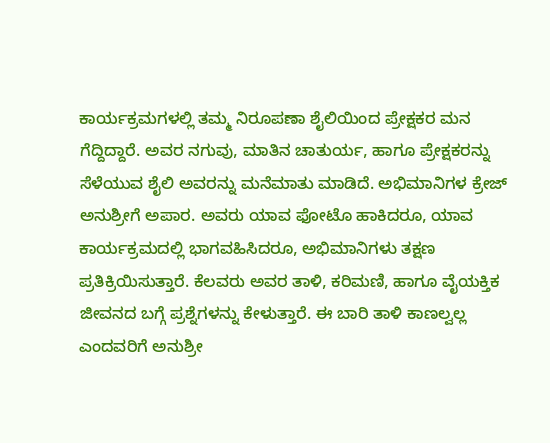ಕಾರ್ಯಕ್ರಮಗಳಲ್ಲಿ ತಮ್ಮ ನಿರೂಪಣಾ ಶೈಲಿಯಿಂದ ಪ್ರೇಕ್ಷಕರ ಮನ ಗೆದ್ದಿದ್ದಾರೆ. ಅವರ ನಗುವು, ಮಾತಿನ ಚಾತುರ್ಯ, ಹಾಗೂ ಪ್ರೇಕ್ಷಕರನ್ನು ಸೆಳೆಯುವ ಶೈಲಿ ಅವರನ್ನು ಮನೆಮಾತು ಮಾಡಿದೆ. ಅಭಿಮಾನಿಗಳ ಕ್ರೇಜ್ ಅನುಶ್ರೀಗೆ ಅಪಾರ. ಅವರು ಯಾವ ಫೋಟೊ ಹಾಕಿದರೂ, ಯಾವ ಕಾರ್ಯಕ್ರಮದಲ್ಲಿ ಭಾಗವಹಿಸಿದರೂ, ಅಭಿಮಾನಿಗಳು ತಕ್ಷಣ ಪ್ರತಿಕ್ರಿಯಿಸುತ್ತಾರೆ. ಕೆಲವರು ಅವರ ತಾಳಿ, ಕರಿಮಣಿ, ಹಾಗೂ ವೈಯಕ್ತಿಕ ಜೀವನದ ಬಗ್ಗೆ ಪ್ರಶ್ನೆಗಳನ್ನು ಕೇಳುತ್ತಾರೆ. ಈ ಬಾರಿ ತಾಳಿ ಕಾಣಲ್ವಲ್ಲ ಎಂದವರಿಗೆ ಅನುಶ್ರೀ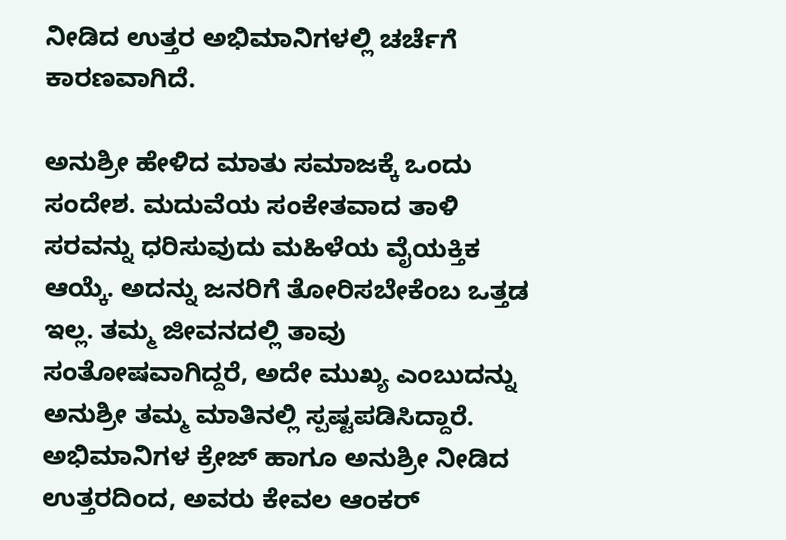ನೀಡಿದ ಉತ್ತರ ಅಭಿಮಾನಿಗಳಲ್ಲಿ ಚರ್ಚೆಗೆ ಕಾರಣವಾಗಿದೆ.

ಅನುಶ್ರೀ ಹೇಳಿದ ಮಾತು ಸಮಾಜಕ್ಕೆ ಒಂದು ಸಂದೇಶ. ಮದುವೆಯ ಸಂಕೇತವಾದ ತಾಳಿ ಸರವನ್ನು ಧರಿಸುವುದು ಮಹಿಳೆಯ ವೈಯಕ್ತಿಕ ಆಯ್ಕೆ. ಅದನ್ನು ಜನರಿಗೆ ತೋರಿಸಬೇಕೆಂಬ ಒತ್ತಡ ಇಲ್ಲ. ತಮ್ಮ ಜೀವನದಲ್ಲಿ ತಾವು ಸಂತೋಷವಾಗಿದ್ದರೆ, ಅದೇ ಮುಖ್ಯ ಎಂಬುದನ್ನು ಅನುಶ್ರೀ ತಮ್ಮ ಮಾತಿನಲ್ಲಿ ಸ್ಪಷ್ಟಪಡಿಸಿದ್ದಾರೆ. ಅಭಿಮಾನಿಗಳ ಕ್ರೇಜ್ ಹಾಗೂ ಅನುಶ್ರೀ ನೀಡಿದ ಉತ್ತರದಿಂದ, ಅವರು ಕೇವಲ ಆಂಕರ್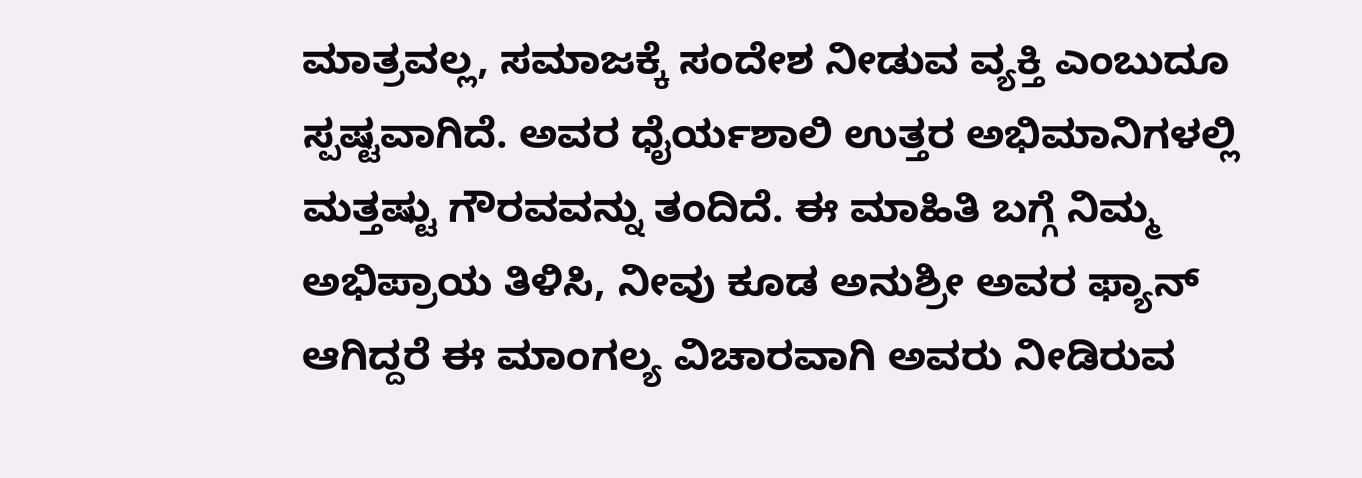ಮಾತ್ರವಲ್ಲ, ಸಮಾಜಕ್ಕೆ ಸಂದೇಶ ನೀಡುವ ವ್ಯಕ್ತಿ ಎಂಬುದೂ ಸ್ಪಷ್ಟವಾಗಿದೆ. ಅವರ ಧೈರ್ಯಶಾಲಿ ಉತ್ತರ ಅಭಿಮಾನಿಗಳಲ್ಲಿ ಮತ್ತಷ್ಟು ಗೌರವವನ್ನು ತಂದಿದೆ. ಈ ಮಾಹಿತಿ ಬಗ್ಗೆ ನಿಮ್ಮ ಅಭಿಪ್ರಾಯ ತಿಳಿಸಿ, ನೀವು ಕೂಡ ಅನುಶ್ರೀ ಅವರ ಫ್ಯಾನ್ ಆಗಿದ್ದರೆ ಈ ಮಾಂಗಲ್ಯ ವಿಚಾರವಾಗಿ ಅವರು ನೀಡಿರುವ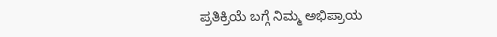ಪ್ರತಿಕ್ರಿಯೆ ಬಗ್ಗೆ ನಿಮ್ಮ ಅಭಿಪ್ರಾಯ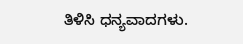ತಿಳಿಸಿ ಧನ್ಯವಾದಗಳು.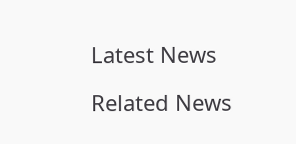Latest News

Related News